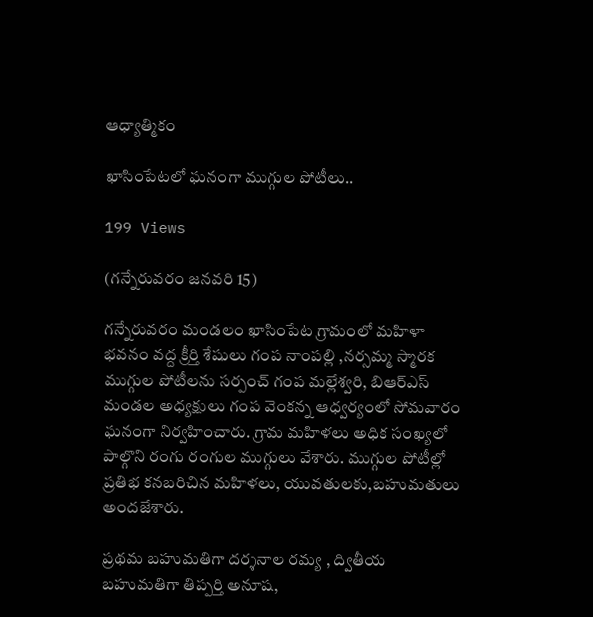ఆధ్యాత్మికం

ఖాసింపేటలో ఘనంగా ముగ్గుల పోటీలు..

199 Views

(గన్నేరువరం జనవరి 15)

గన్నేరువరం మండలం ఖాసింపేట గ్రామంలో మహిళా భవనం వద్ద క్రీర్తి శేషులు గంప నాంపల్లి ,నర్సమ్మ స్మారక ముగ్గుల పోటీలను సర్పంచ్ గంప మల్లేశ్వరి, బిఆర్ఎస్ మండల అధ్యక్షులు గంప వెంకన్న ఆధ్వర్యంలో సోమవారం ఘనంగా నిర్వహించారు. గ్రామ మహిళలు అధిక సంఖ్యలో పాల్గొని రంగు రంగుల ముగ్గులు వేశారు. ముగ్గుల పోటీల్లో ప్రతిభ కనబరిచిన మహిళలు, యువతులకు,బహుమతులు అందజేశారు.

ప్రథమ బహుమతిగా దర్శనాల రమ్య , ద్వితీయ బహుమతిగా తిప్పర్తి అనూష,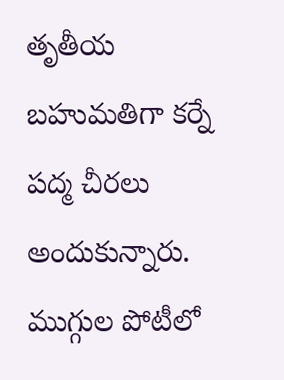తృతీయ బహుమతిగా కర్నే పద్మ చీరలు అందుకున్నారు. ముగ్గుల పోటీలో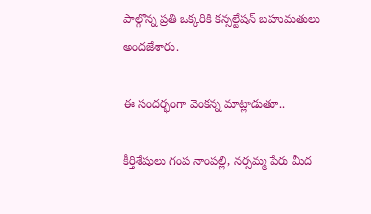పాల్గొన్న ప్రతి ఒక్కరికి కన్సల్టేషన్ బహుమతులు అందజేశారు.

ఈ సందర్భంగా వెంకన్న మాట్లాడుతూ..

కీర్తిశేషులు గంప నాంపల్లి, నర్సమ్మ పేరు మీద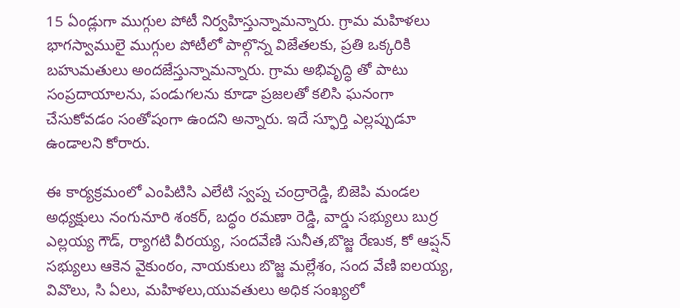15 ఏండ్లుగా ముగ్గుల పోటీ నిర్వహిస్తున్నామన్నారు. గ్రామ మహిళలు భాగస్వాములై ముగ్గుల పోటీలో పాల్గొన్న విజేతలకు, ప్రతి ఒక్కరికి బహుమతులు అందజేస్తున్నామన్నారు. గ్రామ అభివృద్ధి తో పాటు సంప్రదాయాలను, పండుగలను కూడా ప్రజలతో కలిసి ఘనంగా
చేసుకోవడం సంతోషంగా ఉందని అన్నారు. ఇదే స్ఫూర్తి ఎల్లప్పుడూ ఉండాలని కోరారు.

ఈ కార్యక్రమంలో ఎంపిటిసి ఎలేటి స్వప్న చంద్రారెడ్డి, బిజెపి మండల అధ్యక్షులు నంగునూరి శంకర్, బద్ధం రమణా రెడ్డి, వార్డు సభ్యులు బుర్ర ఎల్లయ్య గౌడ్, ర్యాగటి వీరయ్య, సందవేణి సునీత,బొజ్జ రేణుక, కో ఆప్షన్ సభ్యులు ఆకెన వైకుంఠం, నాయకులు బొజ్జ మల్లేశం, సంద వేణి ఐలయ్య, వివొలు, సి ఏలు, మహిళలు,యువతులు అధిక సంఖ్యలో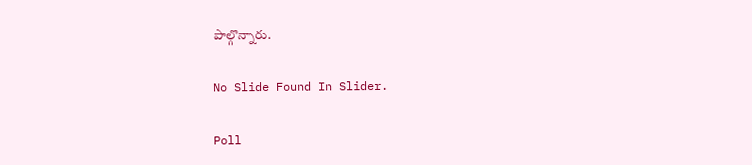పాల్గొన్నారు.

No Slide Found In Slider.

Poll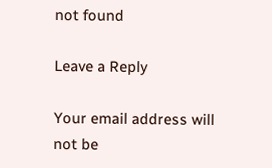not found

Leave a Reply

Your email address will not be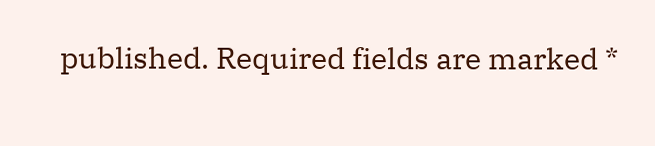published. Required fields are marked *